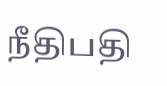நீதிபதி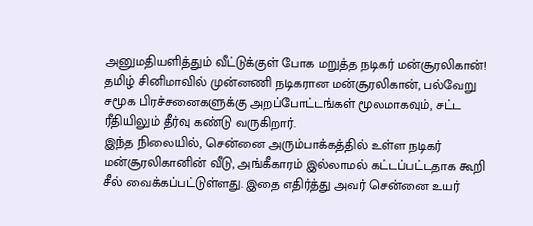அனுமதியளித்தும் வீட்டுக்குள் போக மறுத்த நடிகர் மன்சூரலிகான்!
தமிழ் சினிமாவில் முன்னணி நடிகரான மன்சூரலிகான், பல்வேறு சமூக பிரச்சனைகளுக்கு அறப்போட்டங்கள் மூலமாகவும், சட்ட ரீதியிலும் தீர்வு கண்டு வருகிறார்.
இந்த நிலையில், சென்னை அரும்பாக்கத்தில் உள்ள நடிகர் மன்சூரலிகானின் வீடு, அங்கீகாரம் இல்லாமல் கட்டப்பட்டதாக கூறி சீல் வைக்கப்பட்டுள்ளது. இதை எதிர்த்து அவர் சென்னை உயர்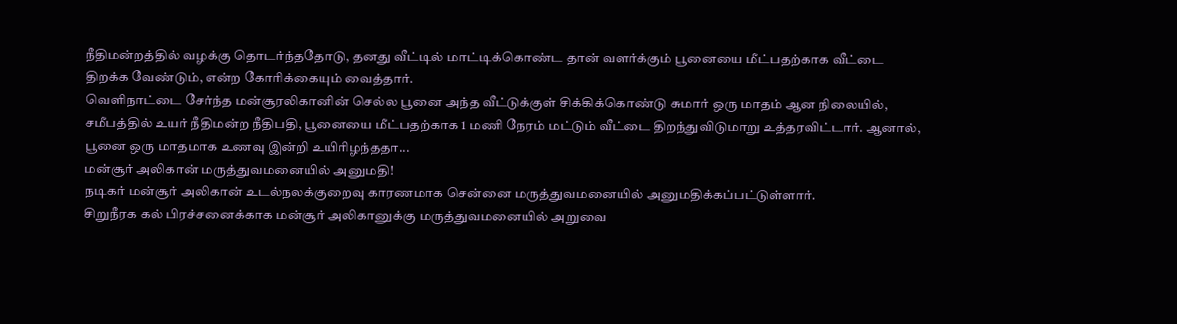நீதிமன்றத்தில் வழக்கு தொடர்ந்ததோடு, தனது வீட்டில் மாட்டிக்கொண்ட தான் வளர்க்கும் பூனையை மீட்பதற்காக வீட்டை திறக்க வேண்டும், என்ற கோரிக்கையும் வைத்தார்.
வெளிநாட்டை சேர்ந்த மன்சூரலிகானின் செல்ல பூனை அந்த வீட்டுக்குள் சிக்கிக்கொண்டு சுமார் ஒரு மாதம் ஆன நிலையில், சமீபத்தில் உயர் நீதிமன்ற நீதிபதி, பூனையை மீட்பதற்காக 1 மணி நேரம் மட்டும் வீட்டை திறந்துவிடுமாறு உத்தரவிட்டார். ஆனால், பூனை ஒரு மாதமாக உணவு இன்றி உயிரிழந்ததா...
மன்சூர் அலிகான் மருத்துவமனையில் அனுமதி!
நடிகர் மன்சூர் அலிகான் உடல்நலக்குறைவு காரணமாக சென்னை மருத்துவமனையில் அனுமதிக்கப்பட்டுள்ளார்.
சிறுநீரக கல் பிரச்சனைக்காக மன்சூர் அலிகானுக்கு மருத்துவமனையில் அறுவை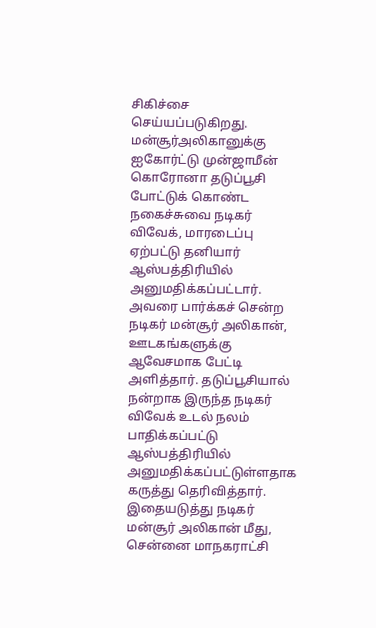சிகிச்சை செய்யப்படுகிறது.
மன்சூர்அலிகானுக்கு ஐகோர்ட்டு முன்ஜாமீன்
கொரோனா தடுப்பூசி போட்டுக் கொண்ட நகைச்சுவை நடிகர் விவேக், மாரடைப்பு ஏற்பட்டு தனியார் ஆஸ்பத்திரியில் அனுமதிக்கப்பட்டார்.
அவரை பார்க்கச் சென்ற நடிகர் மன்சூர் அலிகான், ஊடகங்களுக்கு ஆவேசமாக பேட்டி அளித்தார். தடுப்பூசியால் நன்றாக இருந்த நடிகர் விவேக் உடல் நலம் பாதிக்கப்பட்டு ஆஸ்பத்திரியில் அனுமதிக்கப்பட்டுள்ளதாக கருத்து தெரிவித்தார்.
இதையடுத்து நடிகர் மன்சூர் அலிகான் மீது, சென்னை மாநகராட்சி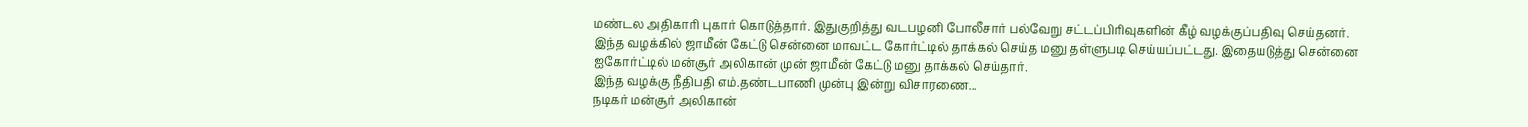மண்டல அதிகாரி புகார் கொடுத்தார். இதுகுறித்து வடபழனி போலீசார் பல்வேறு சட்டப்பிரிவுகளின் கீழ் வழக்குப்பதிவு செய்தனர்.
இந்த வழக்கில் ஜாமீன் கேட்டு சென்னை மாவட்ட கோர்ட்டில் தாக்கல் செய்த மனு தள்ளுபடி செய்யப்பட்டது. இதையடுத்து சென்னை ஐகோர்ட்டில் மன்சூர் அலிகான் முன் ஜாமீன் கேட்டு மனு தாக்கல் செய்தார்.
இந்த வழக்கு நீதிபதி எம்.தண்டபாணி முன்பு இன்று விசாரணை...
நடிகர் மன்சூர் அலிகான்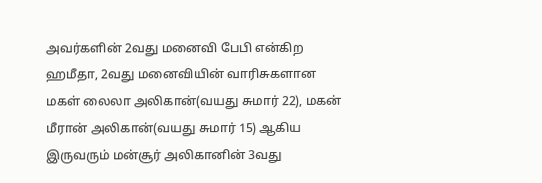அவர்களின் 2வது மனைவி பேபி என்கிற ஹமீதா, 2வது மனைவியின் வாரிசுகளான மகள் லைலா அலிகான்(வயது சுமார் 22), மகன் மீரான் அலிகான்(வயது சுமார் 15) ஆகிய இருவரும் மன்சூர் அலிகானின் 3வது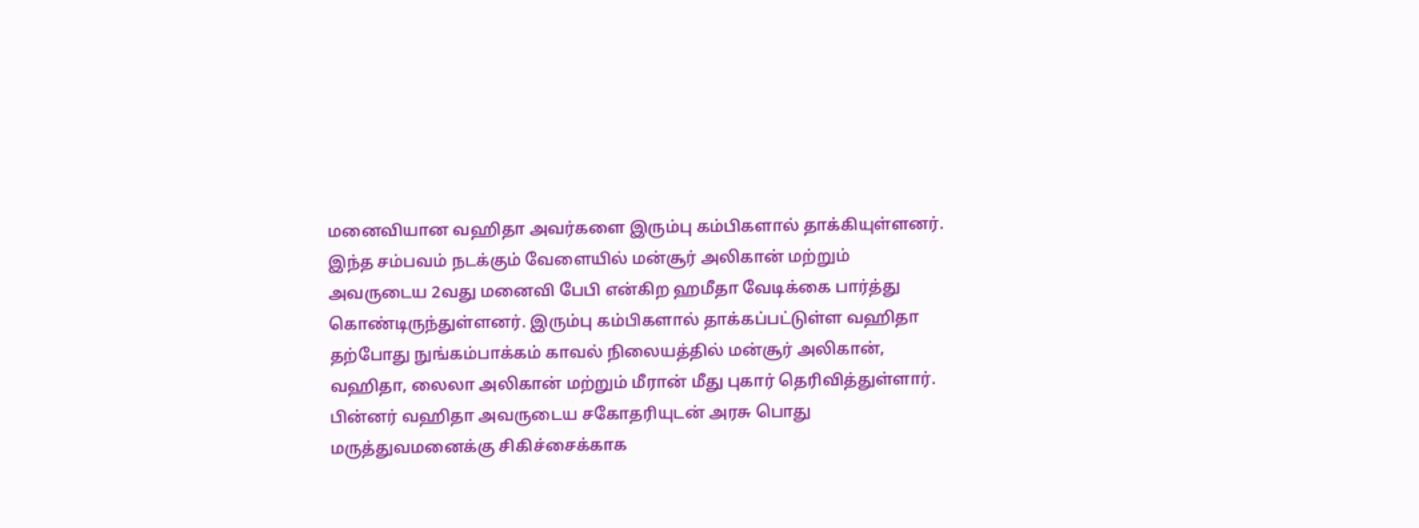மனைவியான வஹிதா அவர்களை இரும்பு கம்பிகளால் தாக்கியுள்ளனர்.
இந்த சம்பவம் நடக்கும் வேளையில் மன்சூர் அலிகான் மற்றும் அவருடைய 2வது மனைவி பேபி என்கிற ஹமீதா வேடிக்கை பார்த்து கொண்டிருந்துள்ளனர். இரும்பு கம்பிகளால் தாக்கப்பட்டுள்ள வஹிதா தற்போது நுங்கம்பாக்கம் காவல் நிலையத்தில் மன்சூர் அலிகான், வஹிதா, லைலா அலிகான் மற்றும் மீரான் மீது புகார் தெரிவித்துள்ளார். பின்னர் வஹிதா அவருடைய சகோதரியுடன் அரசு பொது மருத்துவமனைக்கு சிகிச்சைக்காக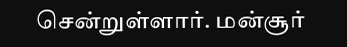சென்றுள்ளார். மன்சூர்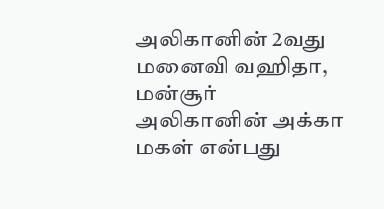அலிகானின் 2வது மனைவி வஹிதா, மன்சூர் அலிகானின் அக்கா மகள் என்பது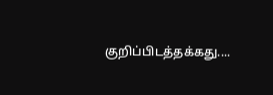குறிப்பிடத்தக்கது....